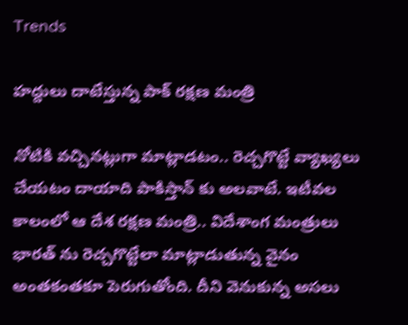Trends

హద్దులు దాటేస్తున్న పాక్ రక్షణ మంత్రి

నోటికి వచ్చినట్లుగా మాట్లాడటం.. రెచ్చగొట్టే వ్యాఖ్యలు చేయటం దాయాది పాకిస్తాన్ కు అలవాటే. ఇటీవల కాలంలో ఆ దేశ రక్షణ మంత్రి.. విదేశాంగ మంత్రులు భారత్ ను రెచ్చగొట్టేలా మాట్లాడుతున్న వైనం అంతకంతకూ పెరుగుతోంది. దీని వెనుకున్న అసలు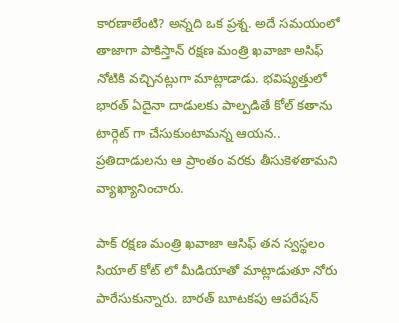కారణాలేంటి? అన్నది ఒక ప్రశ్న. అదే సమయంలో తాజాగా పాకిస్తాన్ రక్షణ మంత్రి ఖవాజా అసిఫ్ నోటికి వచ్చినట్లుగా మాట్లాడాడు. భవిష్యత్తులో భారత్ ఏదైనా దాడులకు పాల్పడితే కోల్ కతాను టార్గెట్ గా చేసుకుంటామన్న ఆయన.. ప్రతిదాడులను ఆ ప్రాంతం వరకు తీసుకెళతామని వ్యాఖ్యానించారు.

పాక్ రక్షణ మంత్రి ఖవాజా ఆసిఫ్ తన స్వస్థలం సియాల్ కోట్ లో మీడియాతో మాట్లాడుతూ నోరు పారేసుకున్నారు. బారత్ బూటకపు ఆపరేషన్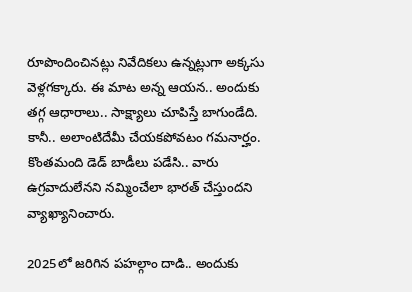రూపొందించినట్లు నివేదికలు ఉన్నట్లుగా అక్కసు వెళ్లగక్కారు. ఈ మాట అన్న ఆయన.. అందుకు తగ్గ ఆధారాలు.. సాక్ష్యాలు చూపిస్తే బాగుండేది. కానీ.. అలాంటిదేమీ చేయకపోవటం గమనార్హం. కొంతమంది డెడ్ బాడీలు పడేసి.. వారు ఉగ్రవాదులేనని నమ్మించేలా భారత్ చేస్తుందని వ్యాఖ్యానించారు.

2025లో జరిగిన పహల్గాం దాడి.. అందుకు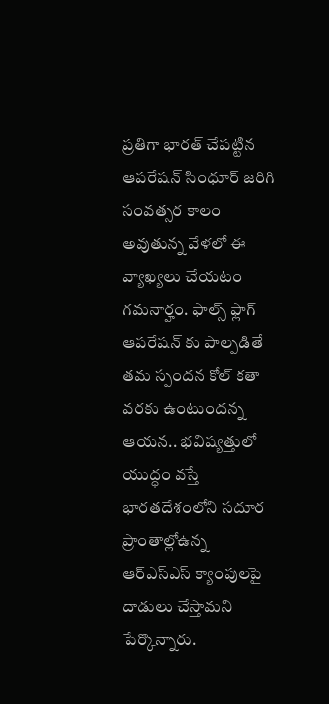ప్రతిగా భారత్ చేపట్టిన ఆపరేషన్ సింధూర్ జరిగి సంవత్సర కాలం అవుతున్న వేళలో ఈ వ్యాఖ్యలు చేయటం గమనార్హం. ఫాల్స్ ఫ్లాగ్ ఆపరేషన్ కు పాల్పడితే తమ స్పందన కోల్ కతా వరకు ఉంటుందన్న ఆయన.. భవిష్యత్తులో యుద్ధం వస్తే భారతదేశంలోని సదూర ప్రాంతాల్లోఉన్న ఆర్ఎస్ఎస్ క్యాంపులపై దాడులు చేస్తామని పేర్కొన్నారు.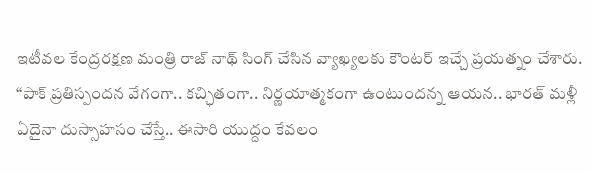ఇటీవల కేంద్రరక్షణ మంత్రి రాజ్ నాథ్ సింగ్ చేసిన వ్యాఖ్యలకు కౌంటర్ ఇచ్చే ప్రయత్నం చేశారు. ‘‘పాక్ ప్రతిస్పందన వేగంగా.. కచ్ఛితంగా.. నిర్ణయాత్మకంగా ఉంటుందన్న ఆయన.. భారత్ మళ్లీ ఏదైనా దుస్సాహసం చేస్తే.. ఈసారి యుద్దం కేవలం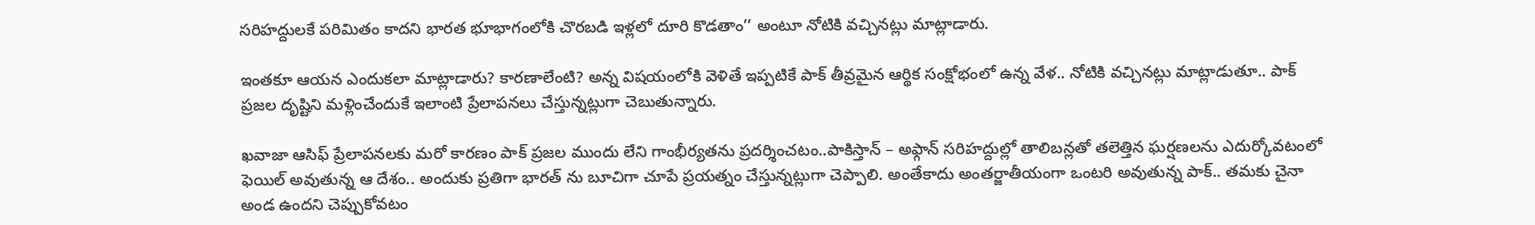సరిహద్దులకే పరిమితం కాదని భారత భూభాగంలోకి చొరబడి ఇళ్లలో దూరి కొడతాం’’ అంటూ నోటికి వచ్చినట్లు మాట్లాడారు.

ఇంతకూ ఆయన ఎందుకలా మాట్లాడారు? కారణాలేంటి? అన్న విషయంలోకి వెళితే ఇప్పటికే పాక్ తీవ్రమైన ఆర్థిక సంక్షోభంలో ఉన్న వేళ.. నోటికి వచ్చినట్లు మాట్లాడుతూ.. పాక్ ప్రజల దృష్టిని మళ్లించేందుకే ఇలాంటి ప్రేలాపనలు చేస్తున్నట్లుగా చెబుతున్నారు.

ఖవాజా ఆసిఫ్ ప్రేలాపనలకు మరో కారణం పాక్ ప్రజల ముందు లేని గాంభీర్యతను ప్రదర్శించటం..పాకిస్తాన్ – అఫ్గాన్ సరిహద్దుల్లో తాలిబన్లతో తలెత్తిన ఘర్షణలను ఎదుర్కోవటంలో ఫెయిల్ అవుతున్న ఆ దేశం.. అందుకు ప్రతిగా భారత్ ను బూచిగా చూపే ప్రయత్నం చేస్తున్నట్లుగా చెప్పాలి. అంతేకాదు అంతర్జాతీయంగా ఒంటరి అవుతున్న పాక్.. తమకు చైనా అండ ఉందని చెప్పుకోవటం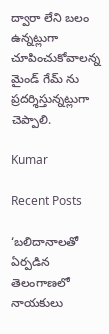ద్వారా లేని బలం ఉన్నట్లుగా చూపించుకోవాలన్న మైండ్ గేమ్ ను ప్రదర్శిస్తున్నట్లుగా చెప్పాలి.

Kumar

Recent Posts

‘బ‌లిదానాల‌తో ఏర్ప‌డిన తెలంగాణ‌లో నాయ‌కులు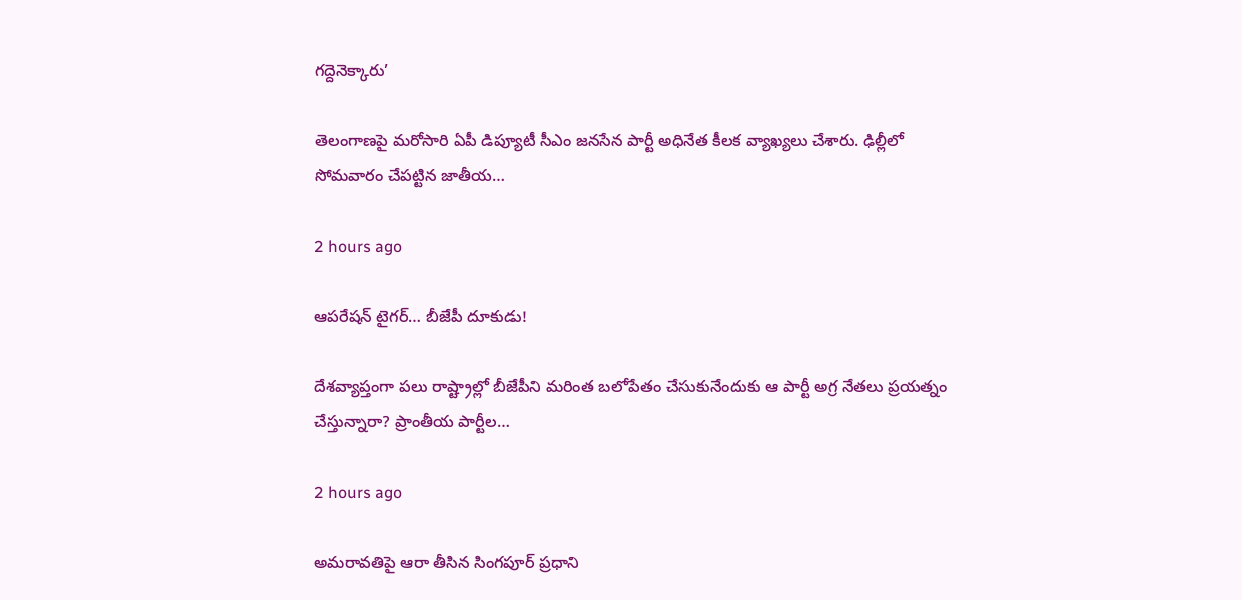గ‌ద్దెనెక్కారు’

తెలంగాణ‌పై మ‌రోసారి ఏపీ డిప్యూటీ సీఎం జ‌న‌సేన పార్టీ అధినేత కీల‌క వ్యాఖ్య‌లు చేశారు. ఢిల్లీలో సోమ‌వారం చేప‌ట్టిన జాతీయ…

2 hours ago

ఆప‌రేష‌న్ టైగ‌ర్‌… బీజేపీ దూకుడు!

దేశ‌వ్యాప్తంగా ప‌లు రాష్ట్రాల్లో బీజేపీని మ‌రింత బ‌లోపేతం చేసుకునేందుకు ఆ పార్టీ అగ్ర నేత‌లు ప్రయత్నం చేస్తున్నారా? ప్రాంతీయ పార్టీల…

2 hours ago

అమరావతిపై ఆరా తీసిన సింగపూర్ ప్రధాని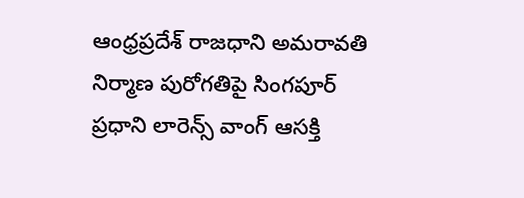ఆంధ్రప్రదేశ్ రాజధాని అమరావతి నిర్మాణ పురోగతిపై సింగపూర్ ప్రధాని లారెన్స్ వాంగ్‌ ఆసక్తి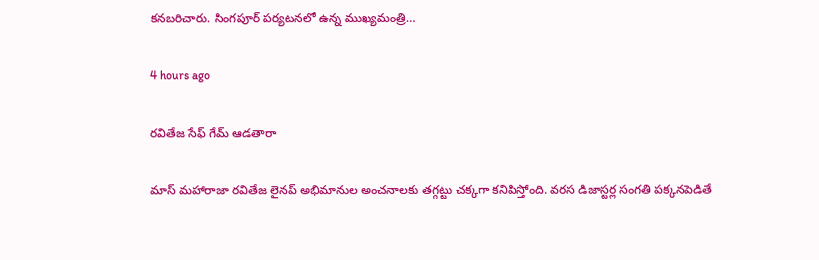కనబరిచారు. సింగపూర్ పర్యటనలో ఉన్న ముఖ్యమంత్రి…

4 hours ago

రవితేజ సేఫ్ గేమ్ ఆడతారా

మాస్ మహారాజా రవితేజ లైనప్ అభిమానుల అంచనాలకు తగ్గట్టు చక్కగా కనిపిస్తోంది. వరస డిజాస్టర్ల సంగతి పక్కనపెడితే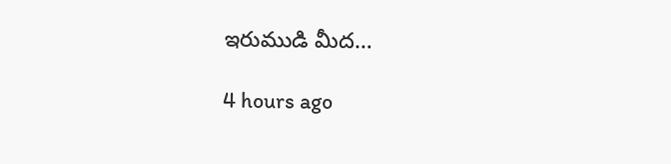ఇరుముడి మీద…

4 hours ago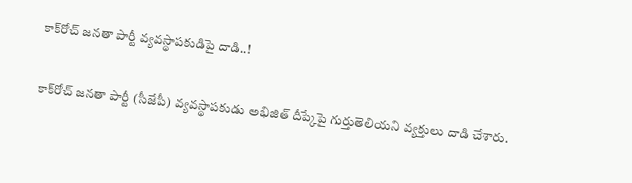కాక్‌రోచ్ జనతా పార్టీ వ్యవస్థాపకుడిపై దాడి..!

కాక్‌రోచ్ జనతా పార్టీ (సీజేపీ) వ్యవస్థాపకుడు అభిజిత్ దీప్కేపై గుర్తుతెలియని వ్యక్తులు దాడి చేశారు.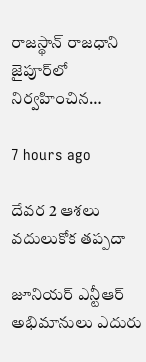రాజస్థాన్ రాజధాని జైపూర్‌లో నిర్వహించిన…

7 hours ago

దేవర 2 ఆశలు వదులుకోక తప్పదా

జూనియర్ ఎన్టీఆర్ అభిమానులు ఎదురు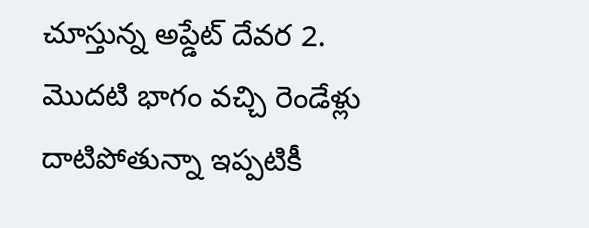చూస్తున్న అప్డేట్ దేవర 2. మొదటి భాగం వచ్చి రెండేళ్లు దాటిపోతున్నా ఇప్పటికీ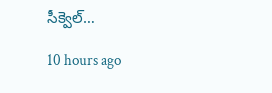సీక్వెల్…

10 hours ago